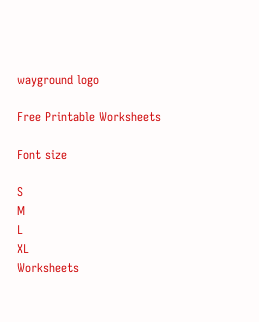wayground logo

Free Printable Worksheets

Font size

S
M
L
XL
Worksheets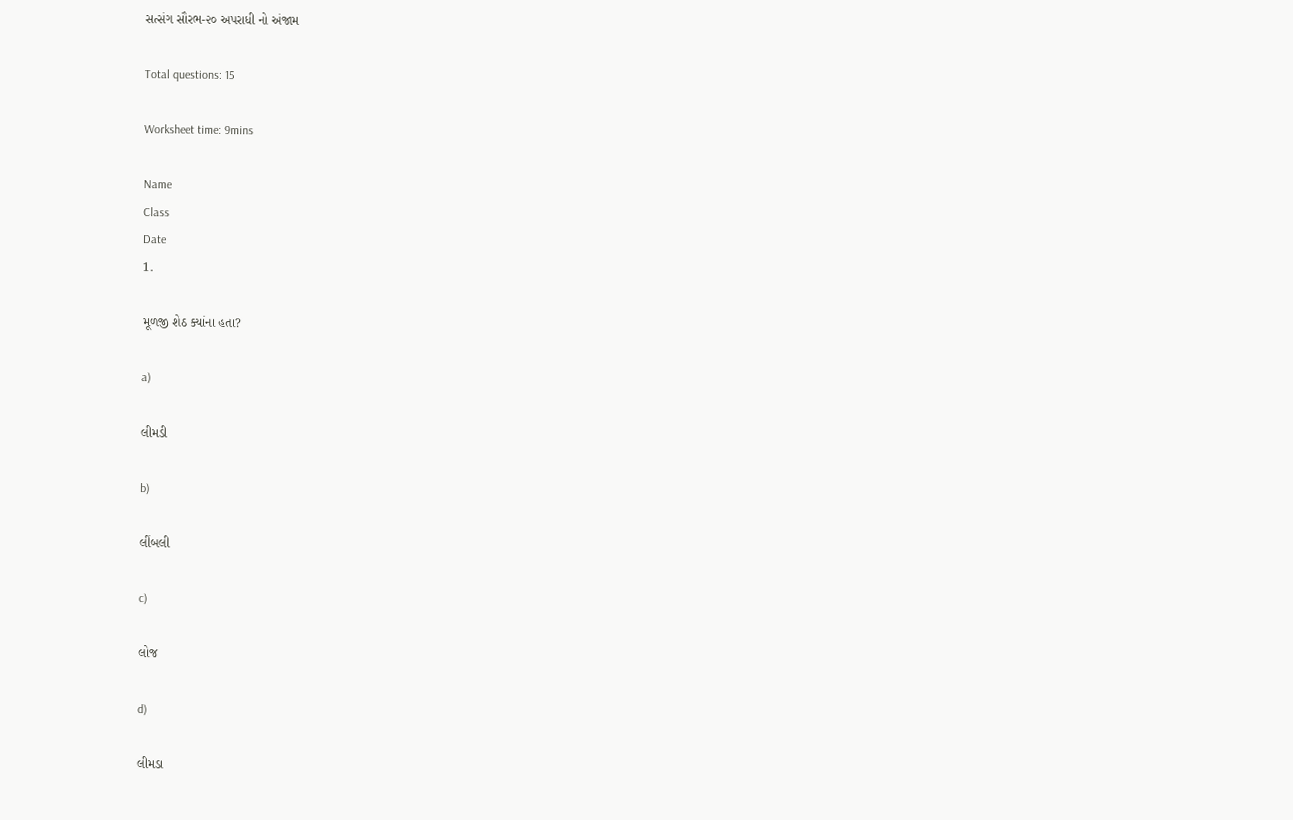સત્સંગ સૌરભ-૨૦ અપરાધી નો અંજામ

Total questions: 15

Worksheet time: 9mins

Name
Class
Date
1.

મૂળજી શેઠ ક્યાંના હતા?

a)

લીમડી

b)

લીંબલી

c)

લોજ

d)

લીમડા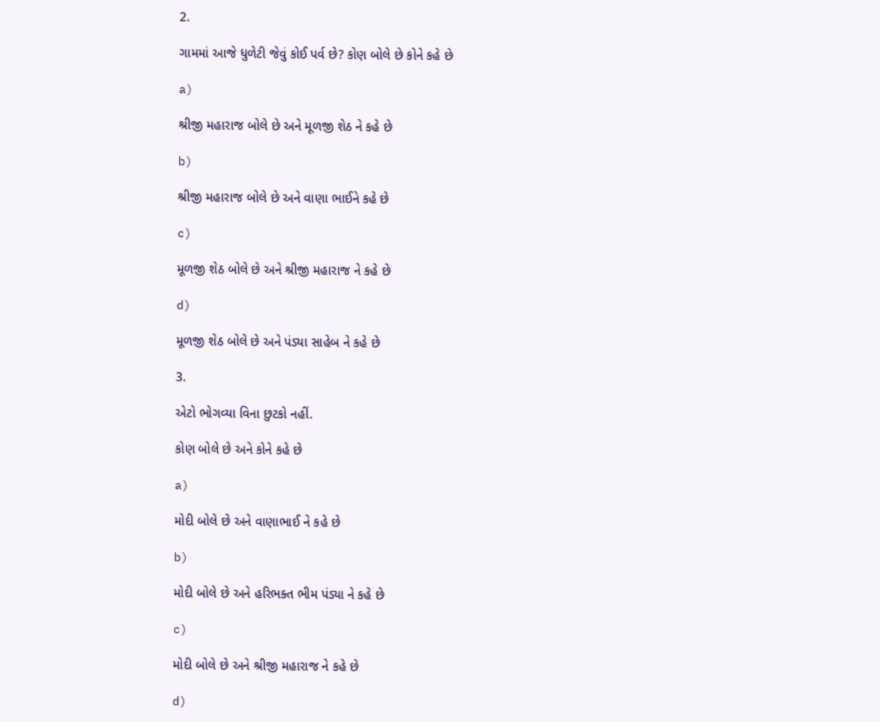2.

ગામમાં આજે ધુળેટી જેવું કોઈ પર્વ છે? કોણ બોલે છે કોને કહે છે

a)

શ્રીજી મહારાજ બોલે છે અને મૂળજી શેઠ ને કહે છે

b)

શ્રીજી મહારાજ બોલે છે અને વાણા ભાઈને કહે છે

c)

મૂળજી શેઠ બોલે છે અને શ્રીજી મહારાજ ને કહે છે

d)

મૂળજી શેઠ બોલે છે અને પંડ્યા સાહેબ ને કહે છે

3.

એટો ભોગવ્યા વિના છુટકો નહીં.

કોણ બોલે છે અને કોને કહે છે

a)

મોદી બોલે છે અને વાણાભાઈ ને કહે છે

b)

મોદી બોલે છે અને હરિભક્ત ભીમ પંડ્યા ને કહે છે

c)

મોદી બોલે છે અને શ્રીજી મહારાજ ને કહે છે

d)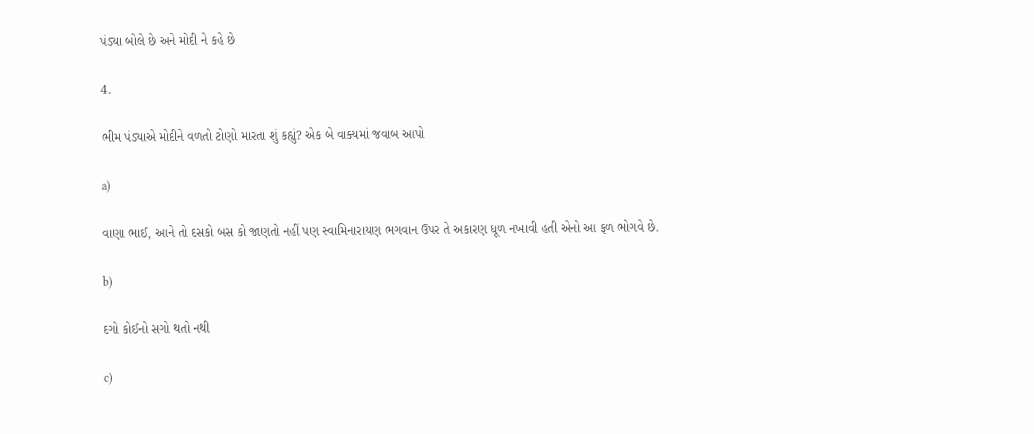પંડ્યા બોલે છે અને મોદી ને કહે છે

4.

ભીમ પંડ્યાએ મોદીને વળતો ટોણો મારતા શું કહ્યું? એક બે વાક્યમાં જવાબ આપો

a)

વાણા ભાઈ, આને તો દસકો બસ કો જાણતો નહીં પણ સ્વામિનારાયણ ભગવાન ઉપર તે અકારણ ધૂળ નખાવી હતી એનો આ ફળ ભોગવે છે.

b)

દગો કોઈનો સગો થતો નથી

c)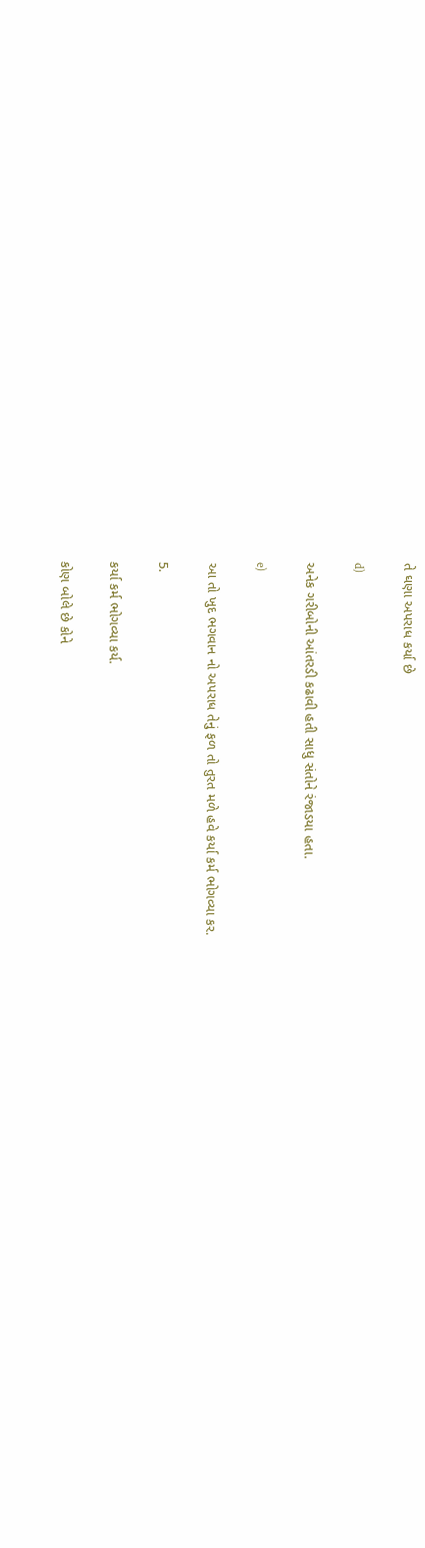તે ઘણા અપરાધ કર્યા છે

d)

અનેક ગરીબોની આંતરડી કઢાવી હતી સાધુ સંતોને રંજાડયા હતા.

e)

આ તો ખુદ ભગવાન નો અપરાધ તેનું ફળ તો તુરત મળે હવે કર્યા કર્મ ભોગવ્યા કર.

5.

કર્યા કર્મ ભોગવ્યા કર્ય.

કોણ બોલે છે કોને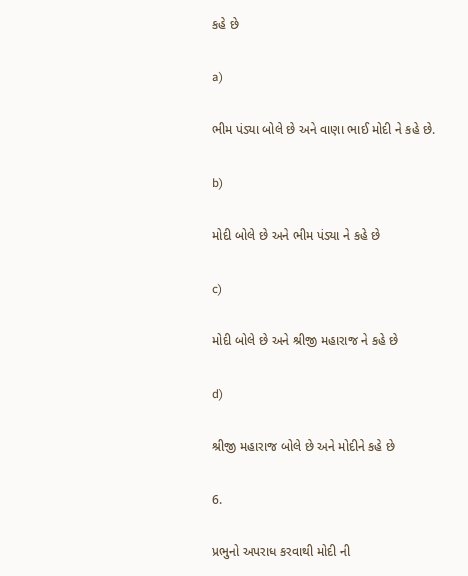કહે છે

a)

ભીમ પંડ્યા બોલે છે અને વાણા ભાઈ મોદી ને કહે છે.

b)

મોદી બોલે છે અને ભીમ પંડ્યા ને કહે છે

c)

મોદી બોલે છે અને શ્રીજી મહારાજ ને કહે છે

d)

શ્રીજી મહારાજ બોલે છે અને મોદીને કહે છે

6.

પ્રભુનો અપરાધ કરવાથી મોદી ની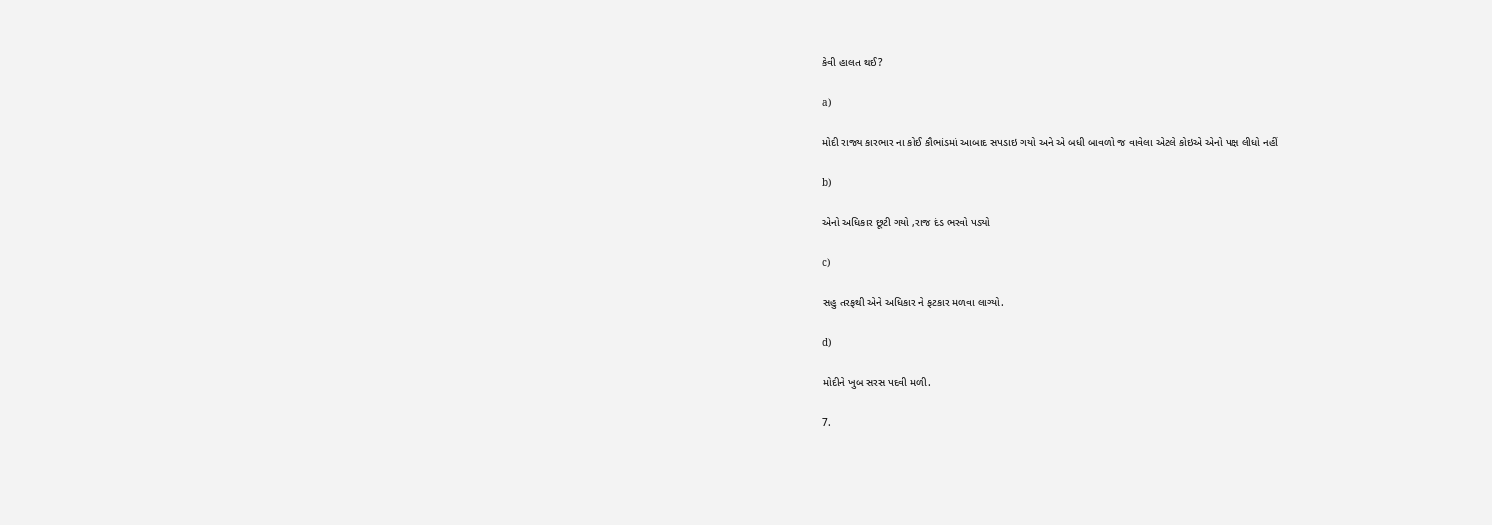કેવી હાલત થઈ?

a)

મોદી રાજ્ય કારભાર ના કોઈ કૌભાંડમાં આબાદ સપડાઇ ગયો અને એ બધી બાવળો જ વાવેલા એટલે કોઇએ એનો પક્ષ લીધો નહીં

b)

એનો અધિકાર છૂટી ગયો ,રાજ દંડ ભરવો પડ્યો

c)

સહુ તરફથી એને અધિકાર ને ફટકાર મળવા લાગ્યો.

d)

મોદીને ખુબ સરસ પદવી મળી.

7.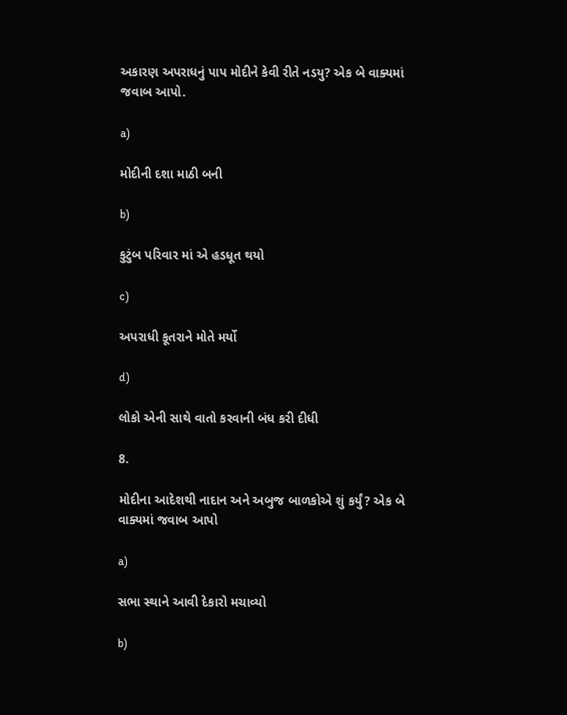અકારણ અપરાધનું પાપ મોદીને કેવી રીતે નડયુ? એક બે વાક્યમાં જવાબ આપો.

a)

મોદીની દશા માઠી બની

b)

કુટુંબ પરિવાર માં એ હડધૂત થયો

c)

અપરાધી કૂતરાને મોતે મર્યો

d)

લોકો એની સાથે વાતો કરવાની બંધ કરી દીધી

8.

મોદીના આદેશથી નાદાન અને અબુજ બાળકોએ શું કર્યું? એક બે વાક્યમાં જવાબ આપો

a)

સભા સ્થાને આવી દેકારો મચાવ્યો

b)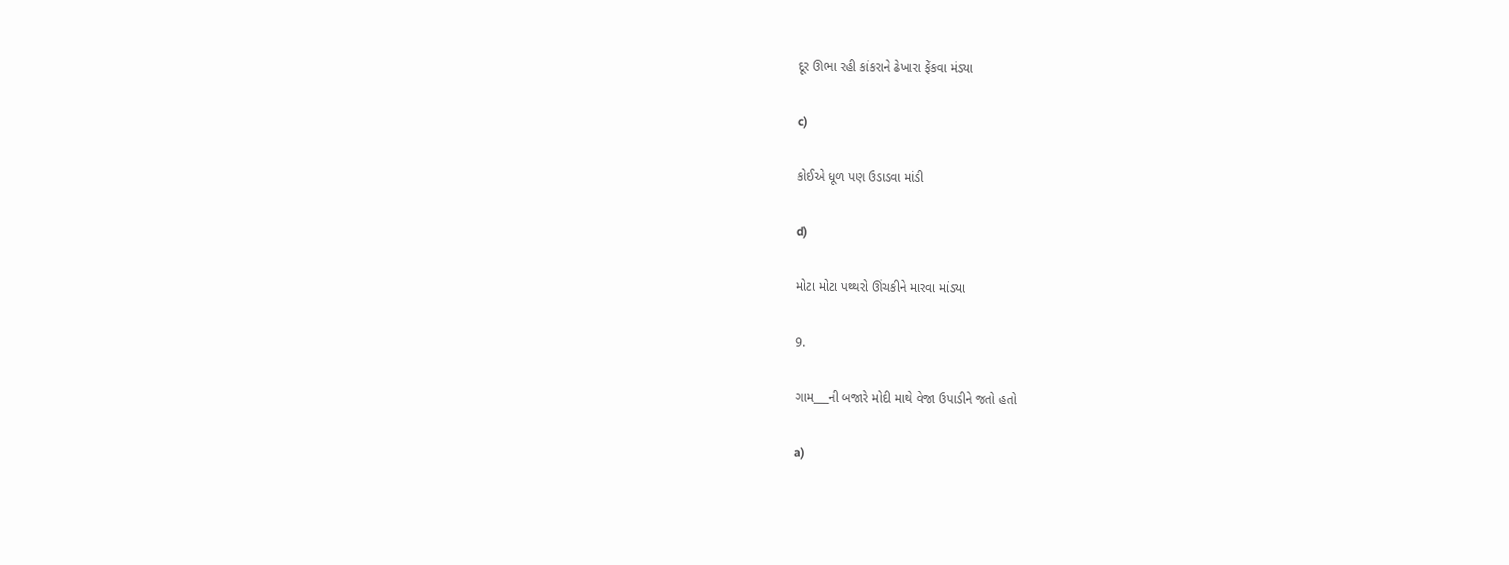દૂર ઊભા રહી કાંકરાને ઢેખારા ફેંકવા મંડ્યા

c)

કોઈએ ધૂળ પણ ઉડાડવા માંડી

d)

મોટા મોટા પથ્થરો ઊંચકીને મારવા માંડ્યા

9.

ગામ___ની બજારે મોદી માથે વેજા ઉપાડીને જતો હતો

a)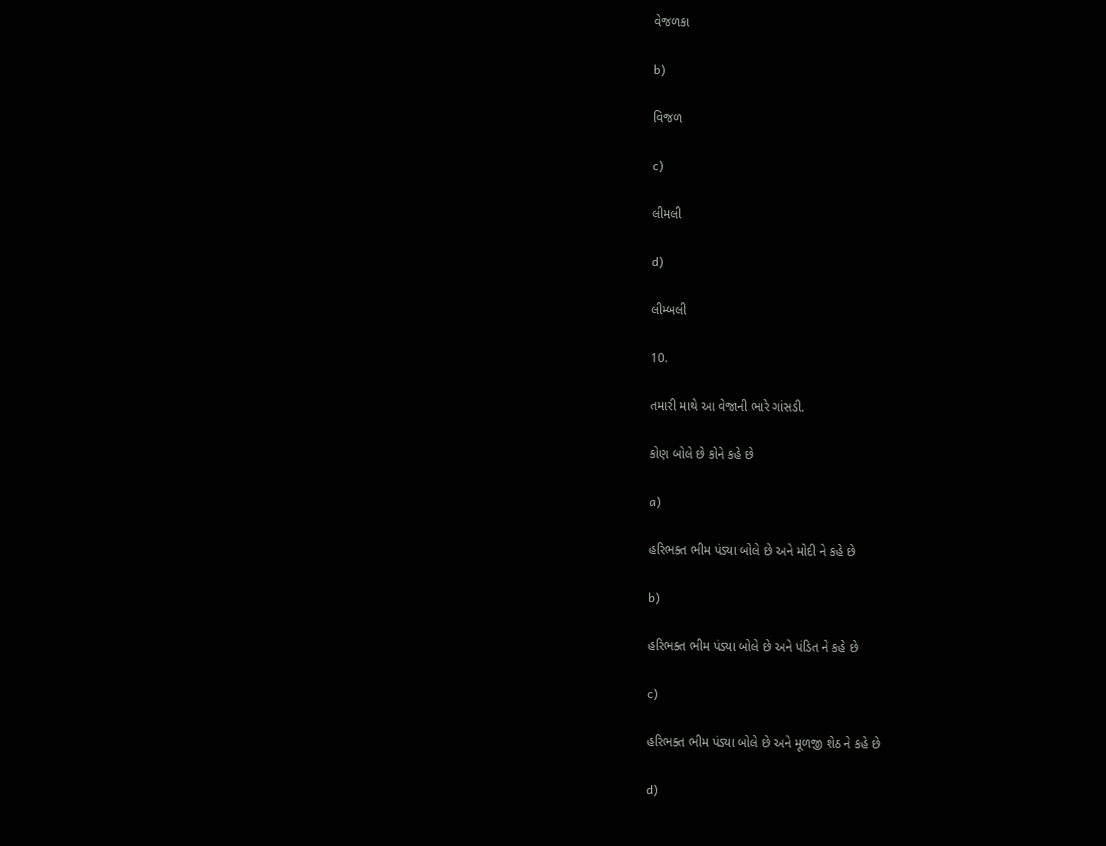વેજળકા

b)

વિજળ

c)

લીમલી

d)

લીમ્બલી

10.

તમારી માથે આ વેજાની ભારે ગાંસડી.

કોણ બોલે છે કોને કહે છે

a)

હરિભક્ત ભીમ પંડ્યા બોલે છે અને મોદી ને કહે છે

b)

હરિભક્ત ભીમ પંડ્યા બોલે છે અને પંડિત ને કહે છે

c)

હરિભક્ત ભીમ પંડ્યા બોલે છે અને મૂળજી શેઠ ને કહે છે

d)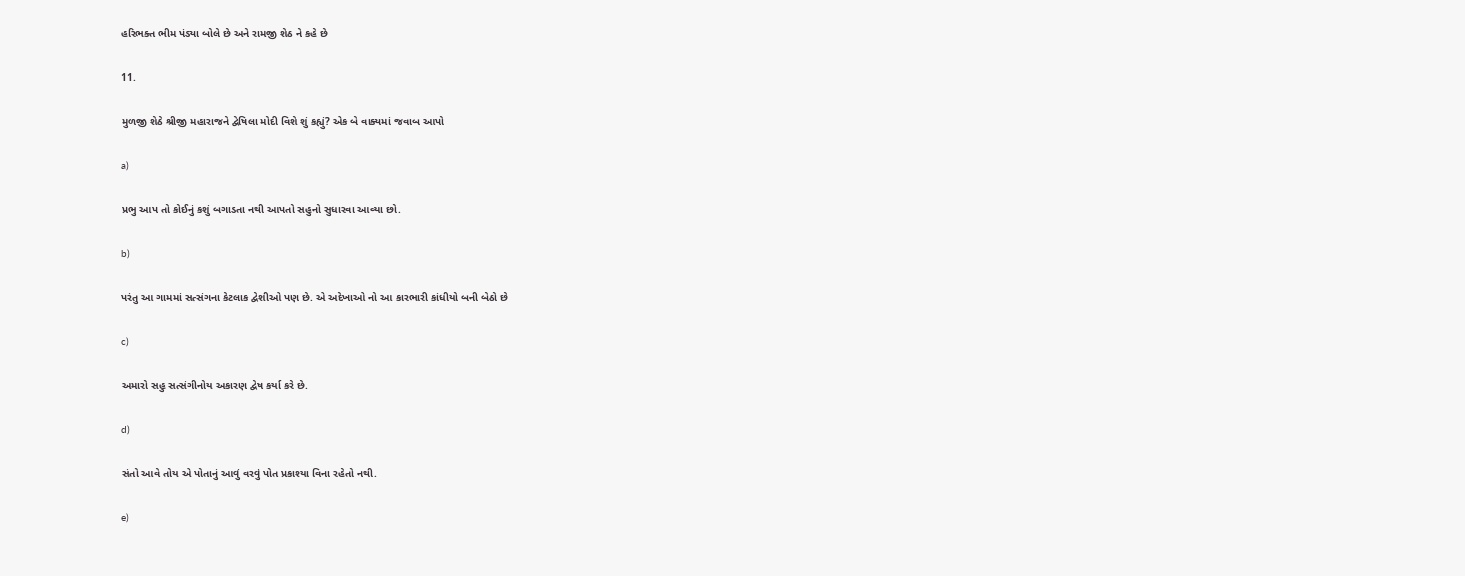હરિભક્ત ભીમ પંડ્યા બોલે છે અને રામજી શેઠ ને કહે છે

11.

મુળજી શેઠે શ્રીજી મહારાજને દ્વેષિલા મોદી વિશે શું કહ્યું? એક બે વાક્યમાં જવાબ આપો

a)

પ્રભુ આપ તો કોઈનું કશું બગાડતા નથી આપતો સહુનો સુધારવા આવ્યા છો.

b)

પરંતુ આ ગામમાં સત્સંગના કેટલાક દ્વેશીઓ પણ છે. એ અદેખાઓ નો આ કારભારી કાંધીયો બની બેઠો છે

c)

અમારો સહુ સત્સંગીનોય અકારણ દ્વેષ કર્યા કરે છે.

d)

સંતો આવે તોય એ પોતાનું આવું વરવું પોત પ્રકાશ્યા વિના રહેતો નથી.

e)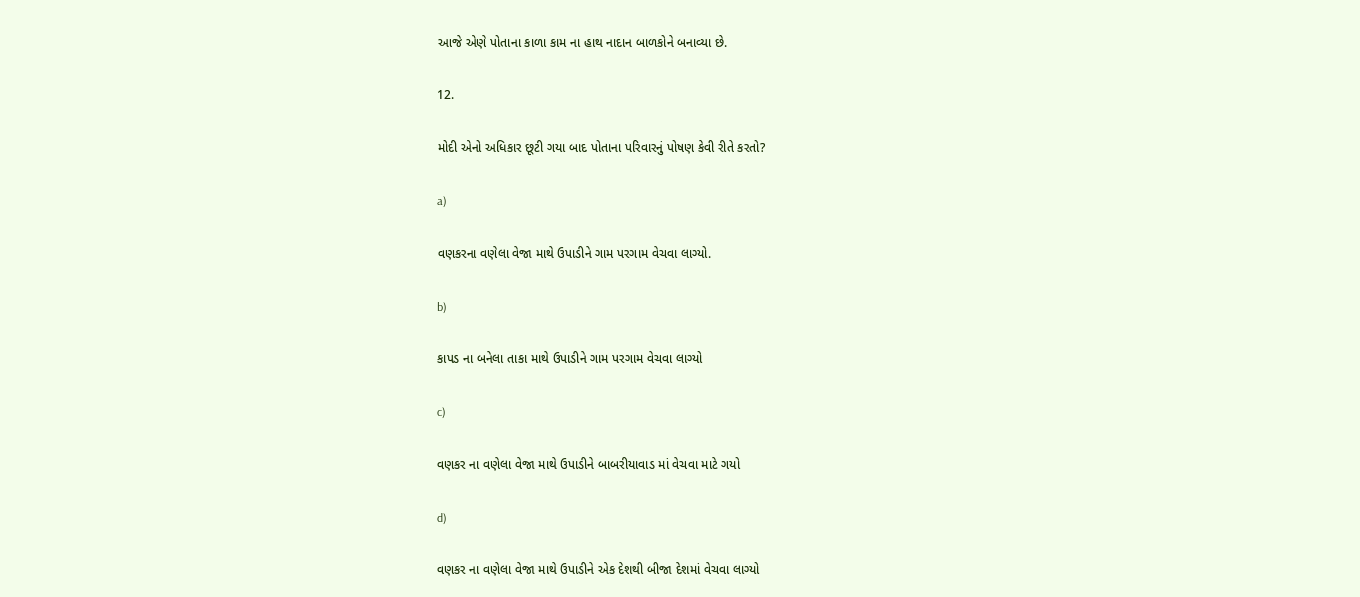આજે એણે પોતાના કાળા કામ ના હાથ નાદાન બાળકોને બનાવ્યા છે.

12.

મોદી એનો અધિકાર છૂટી ગયા બાદ પોતાના પરિવારનું પોષણ કેવી રીતે કરતો?

a)

વણકરના વણેલા વેજા માથે ઉપાડીને ગામ પરગામ વેચવા લાગ્યો.

b)

કાપડ ના બનેલા તાકા માથે ઉપાડીને ગામ પરગામ વેચવા લાગ્યો

c)

વણકર ના વણેલા વેજા માથે ઉપાડીને બાબરીયાવાડ માં વેચવા માટે ગયો

d)

વણકર ના વણેલા વેજા માથે ઉપાડીને એક દેશથી બીજા દેશમાં વેચવા લાગ્યો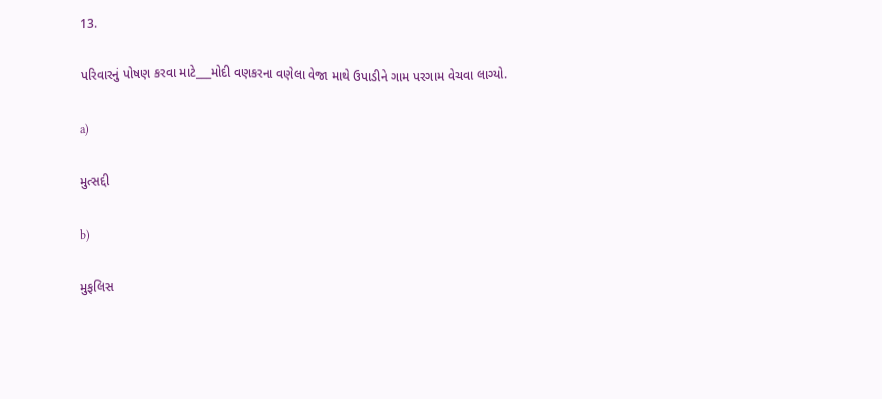13.

પરિવારનું પોષણ કરવા માટે___મોદી વણકરના વણેલા વેજા માથે ઉપાડીને ગામ પરગામ વેચવા લાગ્યો.

a)

મુત્સદ્દી

b)

મુફલિસ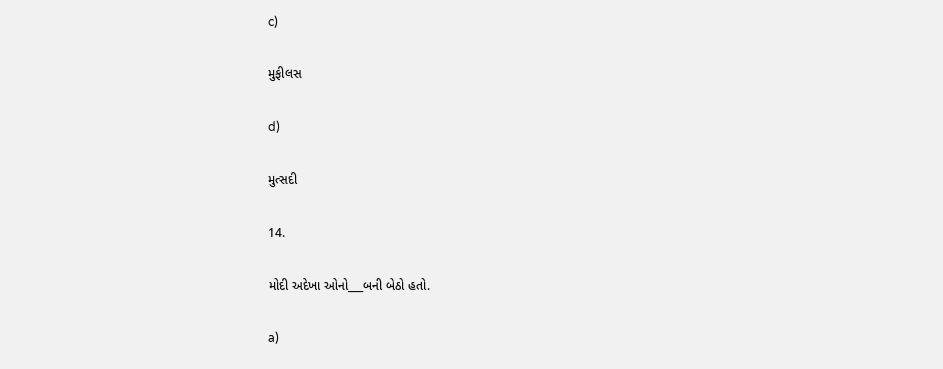c)

મુફીલસ

d)

મુત્સદી

14.

મોદી અદેખા ઓનો___બની બેઠો હતો.

a)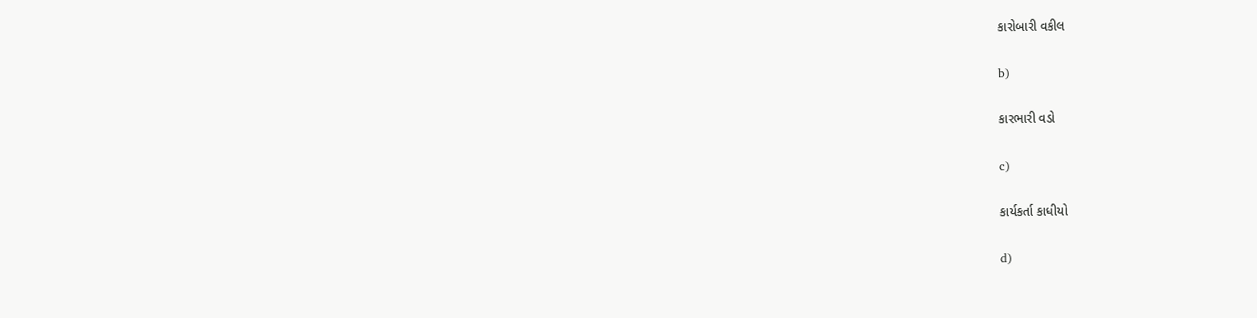કારોબારી વકીલ

b)

કારભારી વડો

c)

કાર્યકર્તા કાધીયો

d)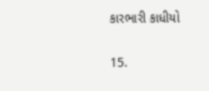કારભારી કાધીયો

15.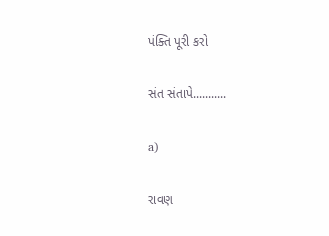પંક્તિ પૂરી કરો

સંત સંતાપે...........

a)

રાવણ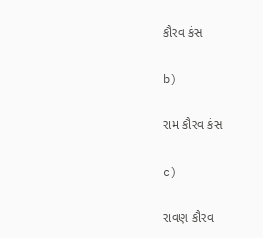કૌરવ કંસ

b)

રામ કૌરવ કંસ

c)

રાવણ કૌરવ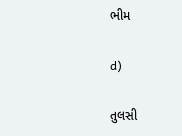ભીમ

d)

તુલસી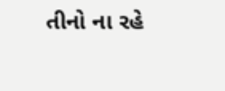તીનો ના રહે